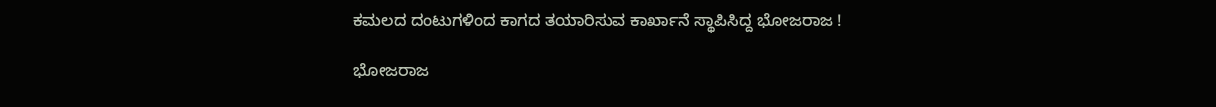ಕಮಲದ ದಂಟುಗಳಿಂದ ಕಾಗದ ತಯಾರಿಸುವ ಕಾರ್ಖಾನೆ ಸ್ಥಾಪಿಸಿದ್ದ ಭೋಜರಾಜ !

ಭೋಜರಾಜ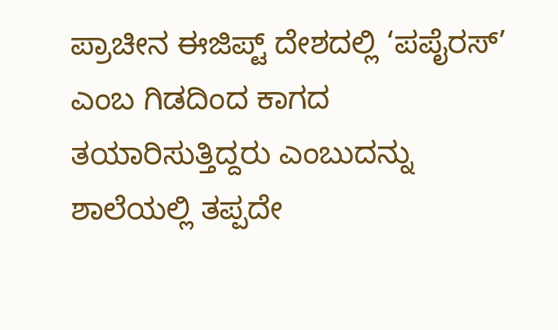ಪ್ರಾಚೀನ ಈಜಿಪ್ಟ್ ದೇಶದಲ್ಲಿ ‘ಪಪೈರಸ್’ ಎಂಬ ಗಿಡದಿಂದ ಕಾಗದ ತಯಾರಿಸುತ್ತಿದ್ದರು ಎಂಬುದನ್ನು ಶಾಲೆಯಲ್ಲಿ ತಪ್ಪದೇ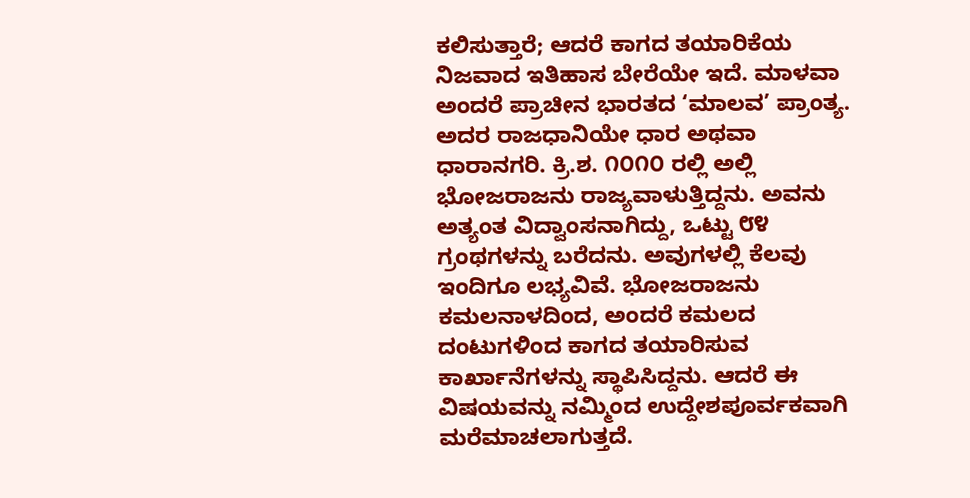ಕಲಿಸುತ್ತಾರೆ; ಆದರೆ ಕಾಗದ ತಯಾರಿಕೆಯ ನಿಜವಾದ ಇತಿಹಾಸ ಬೇರೆಯೇ ಇದೆ. ಮಾಳವಾ ಅಂದರೆ ಪ್ರಾಚೀನ ಭಾರತದ ‘ಮಾಲವ’ ಪ್ರಾಂತ್ಯ. ಅದರ ರಾಜಧಾನಿಯೇ ಧಾರ ಅಥವಾ ಧಾರಾನಗರಿ. ಕ್ರಿ.ಶ. ೧೦೧೦ ರಲ್ಲಿ ಅಲ್ಲಿ ಭೋಜರಾಜನು ರಾಜ್ಯವಾಳುತ್ತಿದ್ದನು. ಅವನು ಅತ್ಯಂತ ವಿದ್ವಾಂಸನಾಗಿದ್ದು, ಒಟ್ಟು ೮೪ ಗ್ರಂಥಗಳನ್ನು ಬರೆದನು. ಅವುಗಳಲ್ಲಿ ಕೆಲವು ಇಂದಿಗೂ ಲಭ್ಯವಿವೆ. ಭೋಜರಾಜನು ಕಮಲನಾಳದಿಂದ, ಅಂದರೆ ಕಮಲದ ದಂಟುಗಳಿಂದ ಕಾಗದ ತಯಾರಿಸುವ ಕಾರ್ಖಾನೆಗಳನ್ನು ಸ್ಥಾಪಿಸಿದ್ದನು. ಆದರೆ ಈ ವಿಷಯವನ್ನು ನಮ್ಮಿಂದ ಉದ್ದೇಶಪೂರ್ವಕವಾಗಿ ಮರೆಮಾಚಲಾಗುತ್ತದೆ.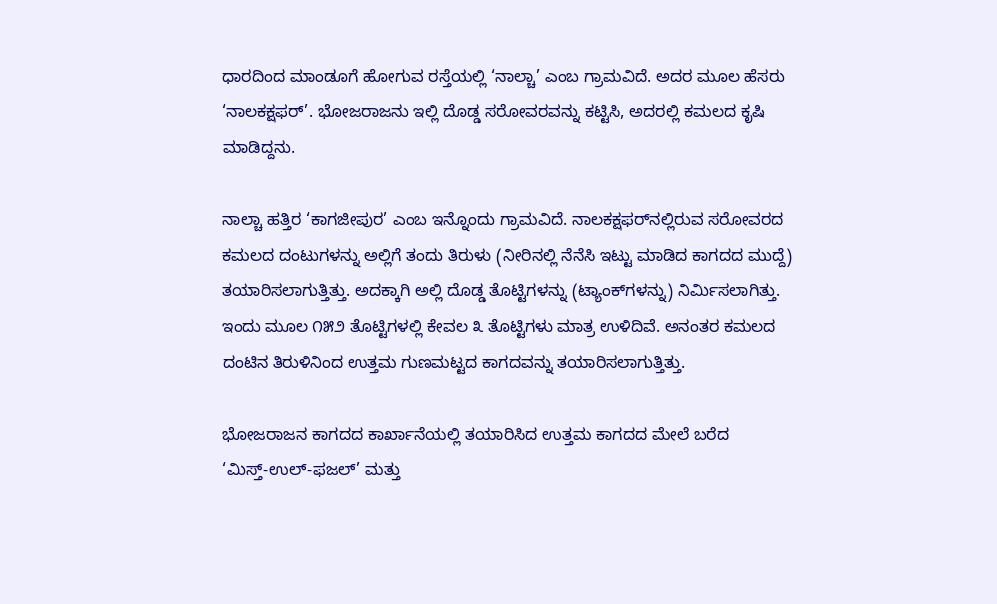ಧಾರದಿಂದ ಮಾಂಡೂಗೆ ಹೋಗುವ ರಸ್ತೆಯಲ್ಲಿ ‘ನಾಲ್ಚಾ’ ಎಂಬ ಗ್ರಾಮವಿದೆ. ಅದರ ಮೂಲ ಹೆಸರು ‘ನಾಲಕಕ್ಷಫರ್‌’. ಭೋಜರಾಜನು ಇಲ್ಲಿ ದೊಡ್ಡ ಸರೋವರವನ್ನು ಕಟ್ಟಿಸಿ, ಅದರಲ್ಲಿ ಕಮಲದ ಕೃಷಿ ಮಾಡಿದ್ದನು.

ನಾಲ್ಚಾ ಹತ್ತಿರ ‘ಕಾಗಜೀಪುರ’ ಎಂಬ ಇನ್ನೊಂದು ಗ್ರಾಮವಿದೆ. ನಾಲಕಕ್ಷಫರ್‌ನಲ್ಲಿರುವ ಸರೋವರದ ಕಮಲದ ದಂಟುಗಳನ್ನು ಅಲ್ಲಿಗೆ ತಂದು ತಿರುಳು (ನೀರಿನಲ್ಲಿ ನೆನೆಸಿ ಇಟ್ಟು ಮಾಡಿದ ಕಾಗದದ ಮುದ್ದೆ) ತಯಾರಿಸಲಾಗುತ್ತಿತ್ತು. ಅದಕ್ಕಾಗಿ ಅಲ್ಲಿ ದೊಡ್ಡ ತೊಟ್ಟಿಗಳನ್ನು (ಟ್ಯಾಂಕ್‌ಗಳನ್ನು) ನಿರ್ಮಿಸಲಾಗಿತ್ತು. ಇಂದು ಮೂಲ ೧೫೨ ತೊಟ್ಟಿಗಳಲ್ಲಿ ಕೇವಲ ೩ ತೊಟ್ಟಿಗಳು ಮಾತ್ರ ಉಳಿದಿವೆ. ಅನಂತರ ಕಮಲದ ದಂಟಿನ ತಿರುಳಿನಿಂದ ಉತ್ತಮ ಗುಣಮಟ್ಟದ ಕಾಗದವನ್ನು ತಯಾರಿಸಲಾಗುತ್ತಿತ್ತು.

ಭೋಜರಾಜನ ಕಾಗದದ ಕಾರ್ಖಾನೆಯಲ್ಲಿ ತಯಾರಿಸಿದ ಉತ್ತಮ ಕಾಗದದ ಮೇಲೆ ಬರೆದ ‘ಮಿಸ್ತ್‌-ಉಲ್‌-ಫಜಲ್’ ಮತ್ತು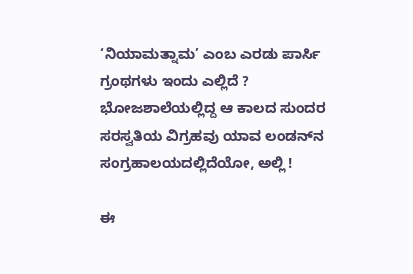‘ನಿಯಾಮತ್ನಾಮ’ ಎಂಬ ಎರಡು ಪಾರ್ಸಿ ಗ್ರಂಥಗಳು ಇಂದು ಎಲ್ಲಿದೆ ? ಭೋಜಶಾಲೆಯಲ್ಲಿದ್ದ ಆ ಕಾಲದ ಸುಂದರ ಸರಸ್ವತಿಯ ವಿಗ್ರಹವು ಯಾವ ಲಂಡನ್‌ನ ಸಂಗ್ರಹಾಲಯದಲ್ಲಿದೆಯೋ, ಅಲ್ಲಿ !

ಈ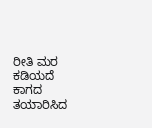ರೀತಿ ಮರ ಕಡಿಯದೆ ಕಾಗದ ತಯಾರಿಸಿದ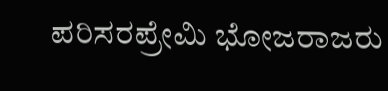ಪರಿಸರಪ್ರೇಮಿ ಭೋಜರಾಜರು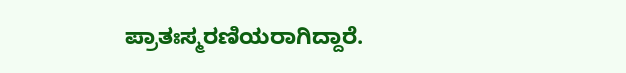ಪ್ರಾತಃಸ್ಮರಣಿಯರಾಗಿದ್ದಾರೆ.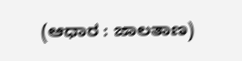(ಆಧಾರ : ಜಾಲತಾಣ)